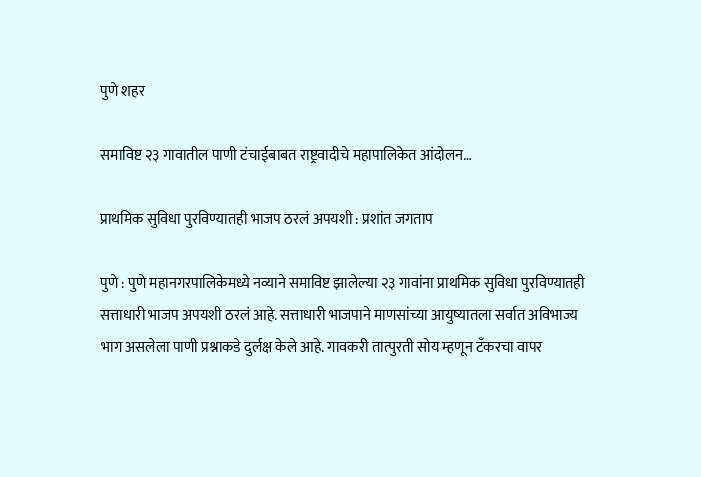पुणे शहर

समाविष्ट २३ गावातील पाणी टंचाईबाबत राष्ट्रवादीचे महापालिकेत आंदोलन…

प्राथमिक सुविधा पुरविण्यातही भाजप ठरलं अपयशी : प्रशांत जगताप

पुणे : पुणे महानगरपालिकेमध्ये नव्याने समाविष्ट झालेल्या २३ गावांना प्राथमिक सुविधा पुरविण्यातही सत्ताधारी भाजप अपयशी ठरलं आहे. सत्ताधारी भाजपाने माणसांच्या आयुष्यातला सर्वात अविभाज्य भाग असलेला पाणी प्रश्नाकडे दुर्लक्ष केले आहे. गावकरी तात्पुरती सोय म्हणून टँकरचा वापर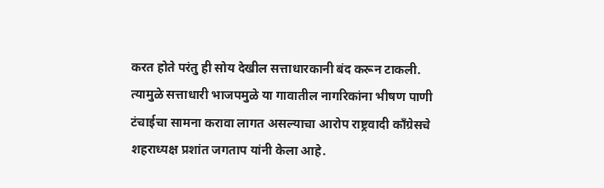करत होते परंतु ही सोय देखील सत्ताधारकानी बंद करून टाकली. त्यामुळे सत्ताधारी भाजपमुळे या गावातील नागरिकांना भीषण पाणी टंचाईचा सामना करावा लागत असल्याचा आरोप राष्ट्रवादी काँग्रेसचे शहराध्यक्ष प्रशांत जगताप यांनी केला आहे.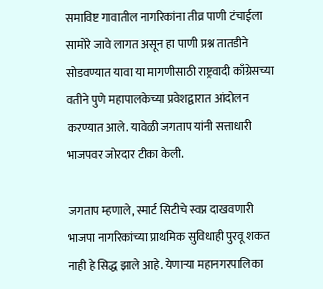समाविष्ट गावातील नागरिकांना तीव्र पाणी टंचाईला सामोरे जावे लागत असून हा पाणी प्रश्न तातडीने सोडवण्यात यावा या मागणीसाठी राष्ट्रवादी काँग्रेसच्या वतीने पुणे महापालकेच्या प्रवेशद्वारात आंदोलन करण्यात आले. यावेळी जगताप यांनी सत्ताधारी भाजपवर जोरदार टीका केली.

जगताप म्हणाले, स्मार्ट सिटीचे स्वप्न दाखवणारी भाजपा नागरिकांच्या प्राथमिक सुविधाही पुरवू शकत नाही हे सिद्ध झाले आहे. येणाऱ्या महानगरपालिका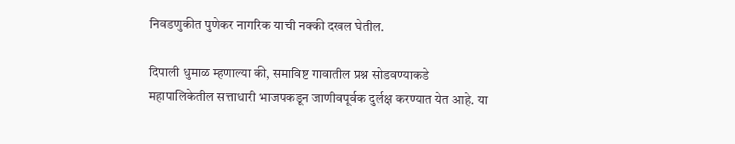निवडणुकीत पुणेकर नागरिक याची नक्की दखल घेतील.

दिपाली धुमाळ म्हणाल्या की, समाविष्ट गावातील प्रश्न सोडवण्याकडे महापालिकेतील सत्ताधारी भाजपकडून जाणीवपूर्वक दुर्लक्ष करण्यात येत आहे. या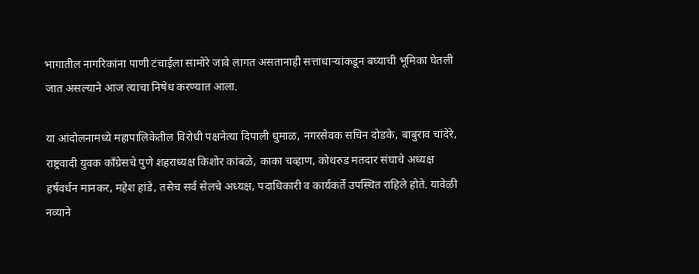भागातील नागरिकांना पाणी टंचाईला सामोरे जावे लागत असतानाही सत्ताधाऱ्यांकडून बघ्याची भूमिका घेतली जात असल्याने आज त्याचा निषेध करण्यात आला.

या आंदोलनामध्ये महापालिकेतील विरोधी पक्षनेत्या दिपाली धुमाळ, नगरसेवक सचिन दोडके, बाबुराव चांदेरे,  राष्ट्रवादी युवक काँग्रेसचे पुणे शहराध्यक्ष किशोर कांबळे, काका चव्हाण, कोथरुड मतदार संघाचे अध्यक्ष हर्षवर्धन मानकर, महेश हांडे, तसेच सर्व सेलचे अध्यक्ष, पदाधिकारी व कार्यकर्ते उपस्थित राहिले होते. यावेळी  नव्याने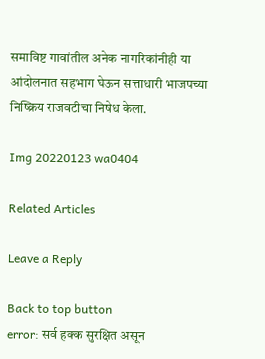समाविष्ट गावांतील अनेक नागरिकांनीही या आंदोलनात सहभाग घेऊन सत्ताधारी भाजपच्या निष्क्रिय राजवटीचा निषेध केला.

Img 20220123 wa0404

Related Articles

Leave a Reply

Back to top button
error: सर्व हक्क सुरक्षित असून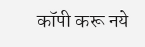कॉपी करू नये